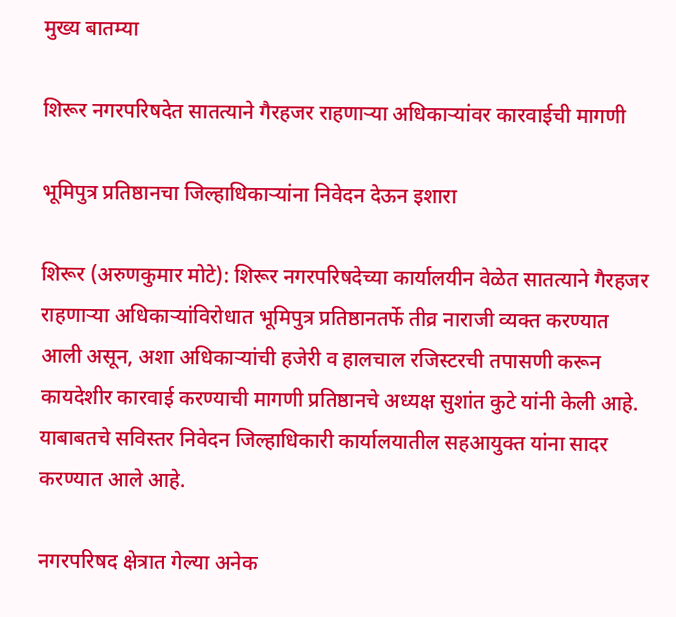मुख्य बातम्या

शिरूर नगरपरिषदेत सातत्याने गैरहजर राहणाऱ्या अधिकाऱ्यांवर कारवाईची मागणी

भूमिपुत्र प्रतिष्ठानचा जिल्हाधिकाऱ्यांना निवेदन देऊन इशारा

शिरूर (अरुणकुमार मोटे): शिरूर नगरपरिषदेच्या कार्यालयीन वेळेत सातत्याने गैरहजर राहणाऱ्या अधिकाऱ्यांविरोधात भूमिपुत्र प्रतिष्ठानतर्फे तीव्र नाराजी व्यक्त करण्यात आली असून, अशा अधिकाऱ्यांची हजेरी व हालचाल रजिस्टरची तपासणी करून कायदेशीर कारवाई करण्याची मागणी प्रतिष्ठानचे अध्यक्ष सुशांत कुटे यांनी केली आहे. याबाबतचे सविस्तर निवेदन जिल्हाधिकारी कार्यालयातील सहआयुक्त यांना सादर करण्यात आले आहे.

नगरपरिषद क्षेत्रात गेल्या अनेक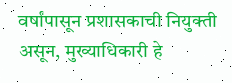वर्षांपासून प्रशासकाची नियुक्ती असून, मुख्याधिकारी हे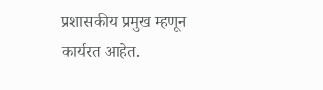प्रशासकीय प्रमुख म्हणून कार्यरत आहेत.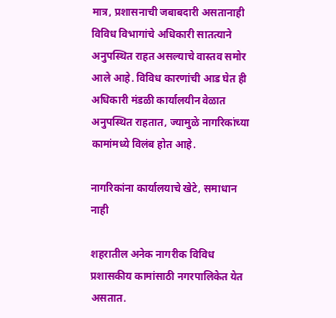मात्र, प्रशासनाची जबाबदारी असतानाही विविध विभागांचे अधिकारी सातत्याने अनुपस्थित राहत असल्याचे वास्तव समोर आले आहे. विविध कारणांची आड घेत ही अधिकारी मंडळी कार्यालयीन वेळात अनुपस्थित राहतात, ज्यामुळे नागरिकांच्या कामांमध्ये विलंब होत आहे.

नागरिकांना कार्यालयाचे खेटे, समाधान नाही

शहरातील अनेक नागरीक विविध प्रशासकीय कामांसाठी नगरपालिकेत येत असतात.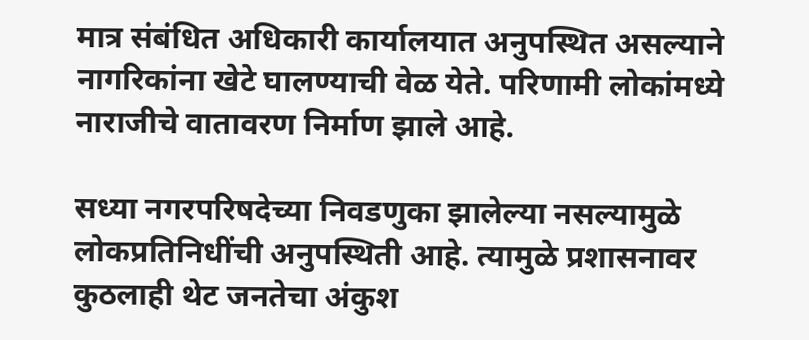मात्र संबंधित अधिकारी कार्यालयात अनुपस्थित असल्याने नागरिकांना खेटे घालण्याची वेळ येते. परिणामी लोकांमध्ये नाराजीचे वातावरण निर्माण झाले आहे.

सध्या नगरपरिषदेच्या निवडणुका झालेल्या नसल्यामुळे लोकप्रतिनिधींची अनुपस्थिती आहे. त्यामुळे प्रशासनावर कुठलाही थेट जनतेचा अंकुश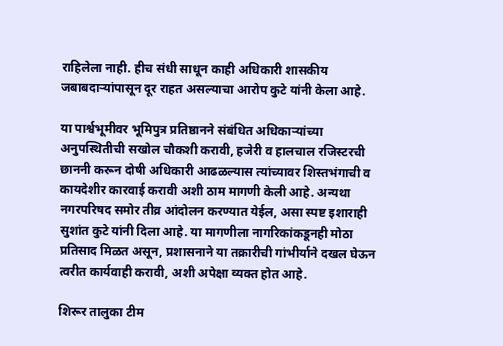राहिलेला नाही. हीच संधी साधून काही अधिकारी शासकीय जबाबदाऱ्यांपासून दूर राहत असल्याचा आरोप कुटे यांनी केला आहे.

या पार्श्वभूमीवर भूमिपुत्र प्रतिष्ठानने संबंधित अधिकाऱ्यांच्या अनुपस्थितीची सखोल चौकशी करावी, हजेरी व हालचाल रजिस्टरची छाननी करून दोषी अधिकारी आढळल्यास त्यांच्यावर शिस्तभंगाची व कायदेशीर कारवाई करावी अशी ठाम मागणी केली आहे. अन्यथा नगरपरिषद समोर तीव्र आंदोलन करण्यात येईल, असा स्पष्ट इशाराही सुशांत कुटे यांनी दिला आहे. या मागणीला नागरिकांकडूनही मोठा प्रतिसाद मिळत असून, प्रशासनाने या तक्रारीची गांभीर्याने दखल घेऊन त्वरीत कार्यवाही करावी, अशी अपेक्षा व्यक्त होत आहे.

शिरूर तालुका टीम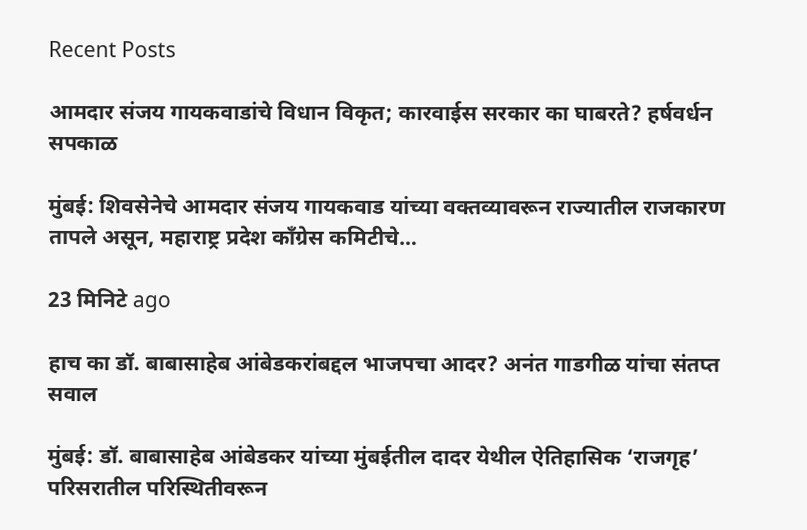Recent Posts

आमदार संजय गायकवाडांचे विधान विकृत; कारवाईस सरकार का घाबरते? हर्षवर्धन सपकाळ

मुंबई: शिवसेनेचे आमदार संजय गायकवाड यांच्या वक्तव्यावरून राज्यातील राजकारण तापले असून, महाराष्ट्र प्रदेश काँग्रेस कमिटीचे…

23 मिनिटे ago

हाच का डॉ. बाबासाहेब आंबेडकरांबद्दल भाजपचा आदर? अनंत गाडगीळ यांचा संतप्त सवाल

मुंबई: डॉ. बाबासाहेब आंबेडकर यांच्या मुंबईतील दादर येथील ऐतिहासिक ‘राजगृह’ परिसरातील परिस्थितीवरून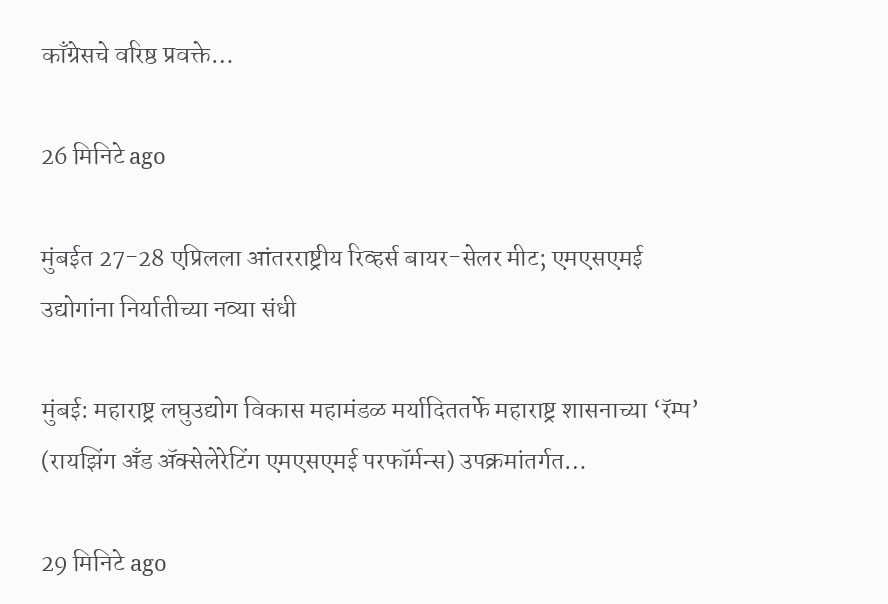काँग्रेसचे वरिष्ठ प्रवक्ते…

26 मिनिटे ago

मुंबईत 27-28 एप्रिलला आंतरराष्ट्रीय रिव्हर्स बायर-सेलर मीट; एमएसएमई उद्योगांना निर्यातीच्या नव्या संधी

मुंबई: महाराष्ट्र लघुउद्योग विकास महामंडळ मर्यादिततर्फे महाराष्ट्र शासनाच्या ‘रॅम्प’ (रायझिंग अँड ॲक्सेलेरेटिंग एमएसएमई परफॉर्मन्स) उपक्रमांतर्गत…

29 मिनिटे ago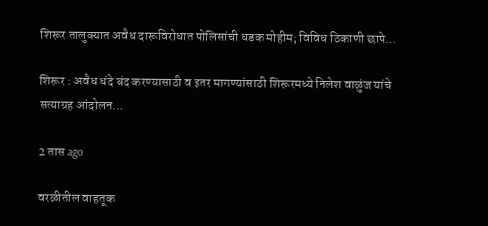शिरूर तालुक्यात अवैध दारूविरोधात पोलिसांची धडक मोहीम; विविध ठिकाणी छापे…

शिरूर : अवैध धंदे बंद करण्यासाठी व इतर मागण्यांसाठी शिरूरमध्ये निलेश वाळुंज यांचे सत्याग्रह आंदोलन…

2 तास ago

वरळीतील वाहतूक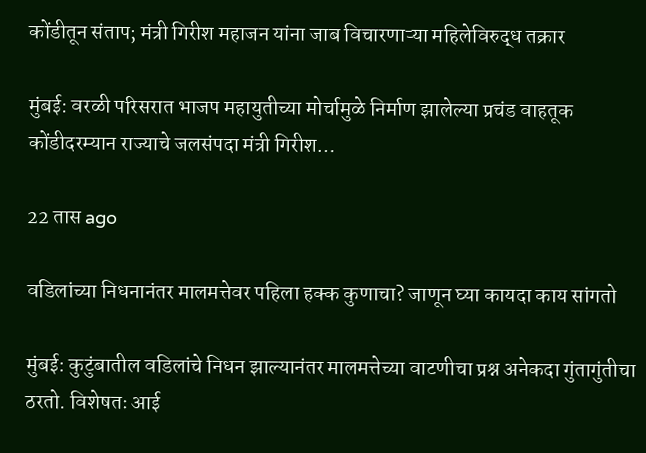कोंडीतून संताप; मंत्री गिरीश महाजन यांना जाब विचारणाऱ्या महिलेविरुद्ध तक्रार

मुंबई: वरळी परिसरात भाजप महायुतीच्या मोर्चामुळे निर्माण झालेल्या प्रचंड वाहतूक कोंडीदरम्यान राज्याचे जलसंपदा मंत्री गिरीश…

22 तास ago

वडिलांच्या निधनानंतर मालमत्तेवर पहिला हक्क कुणाचा? जाणून घ्या कायदा काय सांगतो

मुंबई: कुटुंबातील वडिलांचे निधन झाल्यानंतर मालमत्तेच्या वाटणीचा प्रश्न अनेकदा गुंतागुंतीचा ठरतो. विशेषतः आई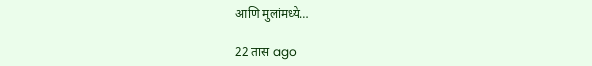आणि मुलांमध्ये…

22 तास ago